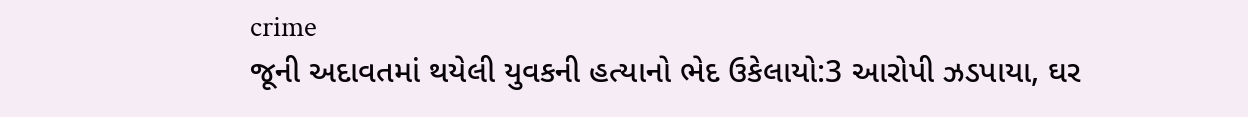crime
જૂની અદાવતમાં થયેલી યુવકની હત્યાનો ભેદ ઉકેલાયો:3 આરોપી ઝડપાયા, ઘર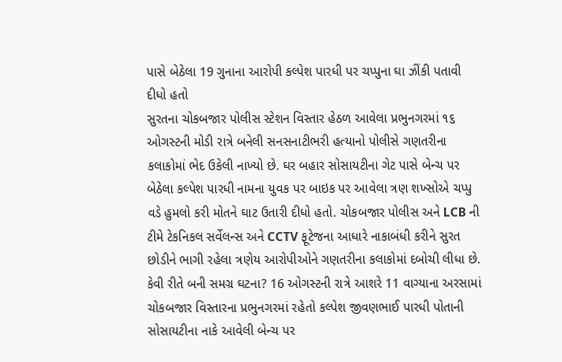પાસે બેઠેલા 19 ગુનાના આરોપી કલ્પેશ પારધી પર ચપ્પુના ઘા ઝીંકી પતાવી દીધો હતો
સુરતના ચોકબજાર પોલીસ સ્ટેશન વિસ્તાર હેઠળ આવેલા પ્રભુનગરમાં ૧૬ ઓગસ્ટની મોડી રાત્રે બનેલી સનસનાટીભરી હત્યાનો પોલીસે ગણતરીના કલાકોમાં ભેદ ઉકેલી નાખ્યો છે. ઘર બહાર સોસાયટીના ગેટ પાસે બેન્ચ પર બેઠેલા કલ્પેશ પારધી નામના યુવક પર બાઇક પર આવેલા ત્રણ શખ્સોએ ચપ્પુ વડે હુમલો કરી મોતને ઘાટ ઉતારી દીધો હતો. ચોકબજાર પોલીસ અને LCB ની ટીમે ટેકનિકલ સર્વેલન્સ અને CCTV ફૂટેજના આધારે નાકાબંધી કરીને સુરત છોડીને ભાગી રહેલા ત્રણેય આરોપીઓને ગણતરીના કલાકોમાં દબોચી લીધા છે. કેવી રીતે બની સમગ્ર ઘટના? 16 ઓગસ્ટની રાત્રે આશરે 11 વાગ્યાના અરસામાં ચોકબજાર વિસ્તારના પ્રભુનગરમાં રહેતો કલ્પેશ જીવણભાઈ પારધી પોતાની સોસાયટીના નાકે આવેલી બેન્ચ પર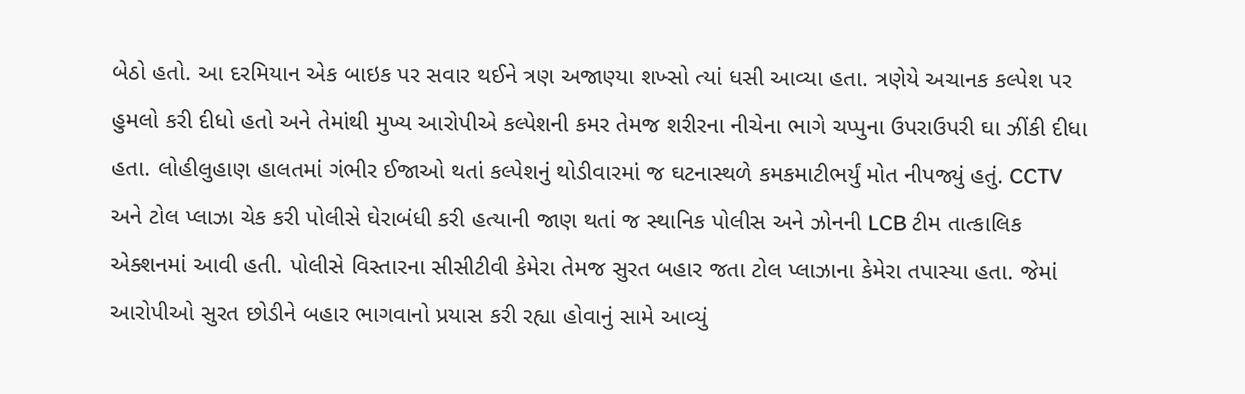બેઠો હતો. આ દરમિયાન એક બાઇક પર સવાર થઈને ત્રણ અજાણ્યા શખ્સો ત્યાં ધસી આવ્યા હતા. ત્રણેયે અચાનક કલ્પેશ પર હુમલો કરી દીધો હતો અને તેમાંથી મુખ્ય આરોપીએ કલ્પેશની કમર તેમજ શરીરના નીચેના ભાગે ચપ્પુના ઉપરાઉપરી ઘા ઝીંકી દીધા હતા. લોહીલુહાણ હાલતમાં ગંભીર ઈજાઓ થતાં કલ્પેશનું થોડીવારમાં જ ઘટનાસ્થળે કમકમાટીભર્યું મોત નીપજ્યું હતું. CCTV અને ટોલ પ્લાઝા ચેક કરી પોલીસે ઘેરાબંધી કરી હત્યાની જાણ થતાં જ સ્થાનિક પોલીસ અને ઝોનની LCB ટીમ તાત્કાલિક એક્શનમાં આવી હતી. પોલીસે વિસ્તારના સીસીટીવી કેમેરા તેમજ સુરત બહાર જતા ટોલ પ્લાઝાના કેમેરા તપાસ્યા હતા. જેમાં આરોપીઓ સુરત છોડીને બહાર ભાગવાનો પ્રયાસ કરી રહ્યા હોવાનું સામે આવ્યું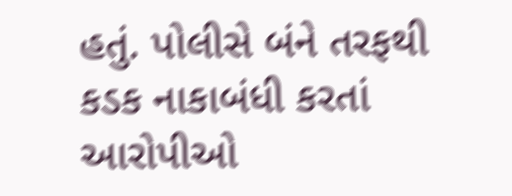હતું. પોલીસે બંને તરફથી કડક નાકાબંધી કરતાં આરોપીઓ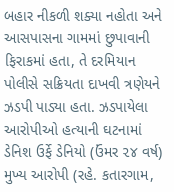બહાર નીકળી શક્યા નહોતા અને આસપાસના ગામમાં છુપાવાની ફિરાકમાં હતા, તે દરમિયાન પોલીસે સક્રિયતા દાખવી ત્રણેયને ઝડપી પાડ્યા હતા. ઝડપાયેલા આરોપીઓ હત્યાની ઘટનામાં ડેનિશ ઉર્ફે ડેનિયો (ઉંમર ૨૪ વર્ષ) મુખ્ય આરોપી (રહે. કતારગામ,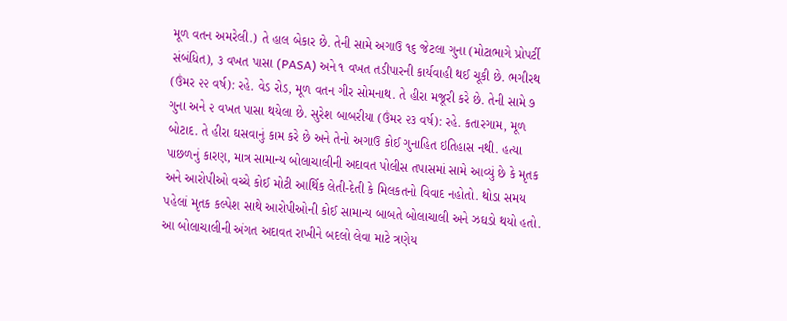મૂળ વતન અમરેલી.) તે હાલ બેકાર છે. તેની સામે અગાઉ ૧૬ જેટલા ગુના (મોટાભાગે પ્રોપર્ટી સંબંધિત), ૩ વખત પાસા (PASA) અને ૧ વખત તડીપારની કાર્યવાહી થઈ ચૂકી છે. ભગીરથ (ઉંમર ૨૨ વર્ષ): રહે. વેડ રોડ, મૂળ વતન ગીર સોમનાથ. તે હીરા મજૂરી કરે છે. તેની સામે ૭ ગુના અને ૨ વખત પાસા થયેલા છે. સુરેશ બાબરીયા (ઉંમર ૨૩ વર્ષ): રહે. કતારગામ, મૂળ બોટાદ. તે હીરા ઘસવાનું કામ કરે છે અને તેનો અગાઉ કોઈ ગુનાહિત ઇતિહાસ નથી. હત્યા પાછળનું કારણ, માત્ર સામાન્ય બોલાચાલીની અદાવત પોલીસ તપાસમાં સામે આવ્યું છે કે મૃતક અને આરોપીઓ વચ્ચે કોઈ મોટી આર્થિક લેતી-દેતી કે મિલકતનો વિવાદ નહોતો. થોડા સમય પહેલાં મૃતક કલ્પેશ સાથે આરોપીઓની કોઈ સામાન્ય બાબતે બોલાચાલી અને ઝઘડો થયો હતો. આ બોલાચાલીની અંગત અદાવત રાખીને બદલો લેવા માટે ત્રણેય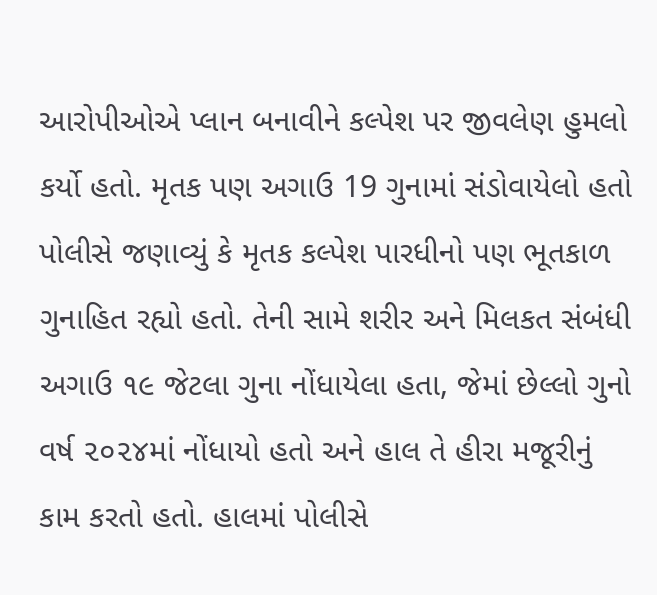આરોપીઓએ પ્લાન બનાવીને કલ્પેશ પર જીવલેણ હુમલો કર્યો હતો. મૃતક પણ અગાઉ 19 ગુનામાં સંડોવાયેલો હતો પોલીસે જણાવ્યું કે મૃતક કલ્પેશ પારધીનો પણ ભૂતકાળ ગુનાહિત રહ્યો હતો. તેની સામે શરીર અને મિલકત સંબંધી અગાઉ ૧૯ જેટલા ગુના નોંધાયેલા હતા, જેમાં છેલ્લો ગુનો વર્ષ ૨૦૨૪માં નોંધાયો હતો અને હાલ તે હીરા મજૂરીનું કામ કરતો હતો. હાલમાં પોલીસે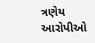ત્રણેય આરોપીઓ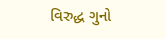વિરુદ્ધ ગુનો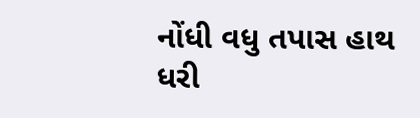નોંધી વધુ તપાસ હાથ ધરી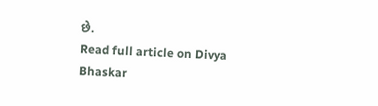છે.
Read full article on Divya Bhaskar